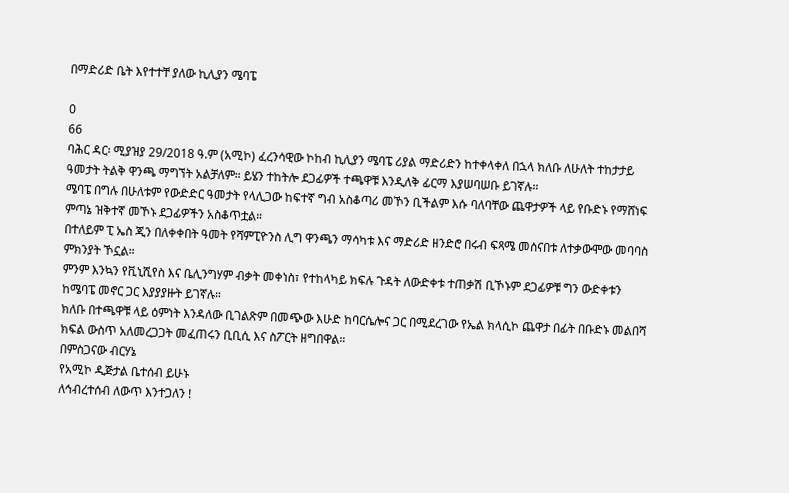በማድሪድ ቤት እየተተቸ ያለው ኪሊያን ሜባፔ

0
66
ባሕር ዳር፡ ሚያዝያ 29/2018 ዓ.ም (አሚኮ) ፈረንሳዊው ኮከብ ኪሊያን ሜባፔ ሪያል ማድሪድን ከተቀላቀለ በኋላ ክለቡ ለሁለት ተከታታይ ዓመታት ትልቅ ዋንጫ ማግኘት አልቻለም። ይሄን ተከትሎ ደጋፊዎች ተጫዋቹ እንዲለቅ ፊርማ እያሠባሠቡ ይገኛሉ።
ሜባፔ በግሉ በሁለቱም የውድድር ዓመታት የላሊጋው ከፍተኛ ግብ አስቆጣሪ መኾን ቢችልም እሱ ባለባቸው ጨዋታዎች ላይ የቡድኑ የማሸነፍ ምጣኔ ዝቅተኛ መኾኑ ደጋፊዎችን አስቆጥቷል።
በተለይም ፒ ኤስ ጂን በለቀቀበት ዓመት የሻምፒዮንስ ሊግ ዋንጫን ማሳካቱ እና ማድሪድ ዘንድሮ በሩብ ፍጻሜ መሰናበቱ ለተቃውሞው መባባስ ምክንያት ኾኗል።
ምንም እንኳን የቪኒሺየስ እና ቤሊንግሃም ብቃት መቀነስ፣ የተከላካይ ክፍሉ ጉዳት ለውድቀቱ ተጠቃሽ ቢኾኑም ደጋፊዎቹ ግን ውድቀቱን ከሜባፔ መኖር ጋር እያያያዙት ይገኛሉ።
ክለቡ በተጫዋቹ ላይ ዕምነት እንዳለው ቢገልጽም በመጭው እሁድ ከባርሴሎና ጋር በሚደረገው የኤል ክላሲኮ ጨዋታ በፊት በቡድኑ መልበሻ ክፍል ውስጥ አለመረጋጋት መፈጠሩን ቢቢሲ እና ስፖርት ዘግበዋል።
በምስጋናው ብርሃኔ
የአሚኮ ዲጅታል ቤተሰብ ይሁኑ
ለኅብረተሰብ ለውጥ እንተጋለን !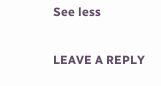See less

LEAVE A REPLY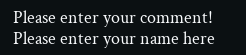Please enter your comment!
Please enter your name here